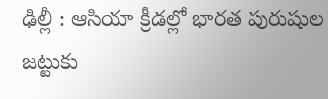ఢిల్లీ : ఆసియా క్రీడల్లో భారత పురుషుల జట్టుకు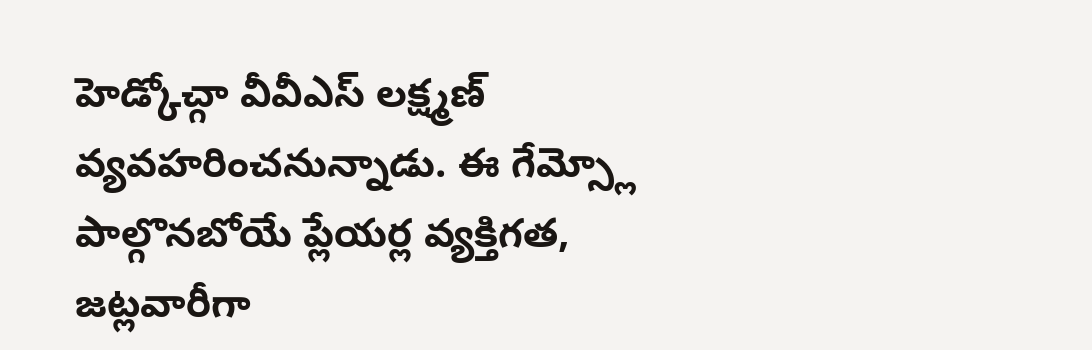హెడ్కోచ్గా వీవీఎస్ లక్ష్మణ్ వ్యవహరించనున్నాడు. ఈ గేమ్స్లో పాల్గొనబోయే ప్లేయర్ల వ్యక్తిగత, జట్లవారీగా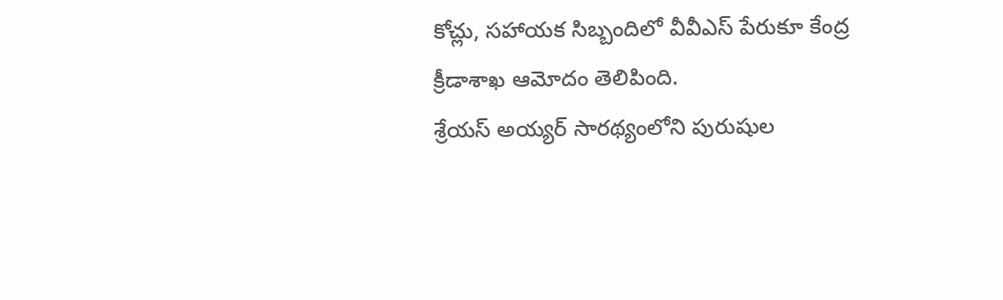కోచ్లు, సహాయక సిబ్బందిలో వీవీఎస్ పేరుకూ కేంద్ర క్రీడాశాఖ ఆమోదం తెలిపింది.
శ్రేయస్ అయ్యర్ సారథ్యంలోని పురుషుల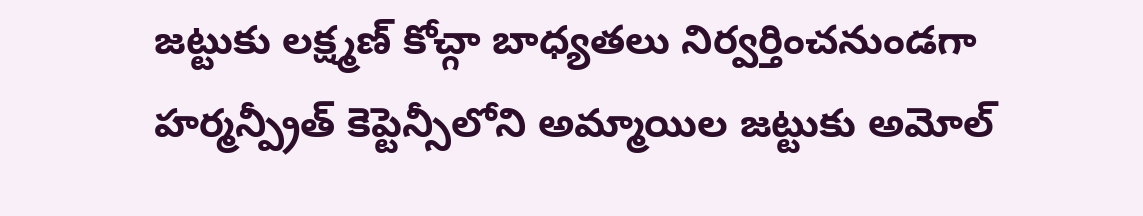జట్టుకు లక్ష్మణ్ కోచ్గా బాధ్యతలు నిర్వర్తించనుండగా హర్మన్ప్రీత్ కెప్టెన్సీలోని అమ్మాయిల జట్టుకు అమోల్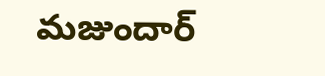మజుందార్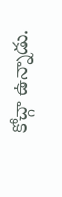కోచ్గా ఉన్నాడు.